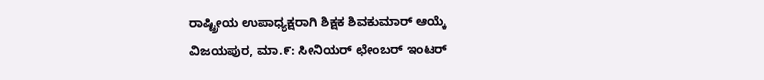ರಾಷ್ಟ್ರೀಯ ಉಪಾಧ್ಯಕ್ಷರಾಗಿ ಶಿಕ್ಷಕ ಶಿವಕುಮಾರ್ ಆಯ್ಕೆ
ವಿಜಯಪುರ, ಮಾ.೯: ಸೀನಿಯರ್ ಛೇಂಬರ್ ಇಂಟರ್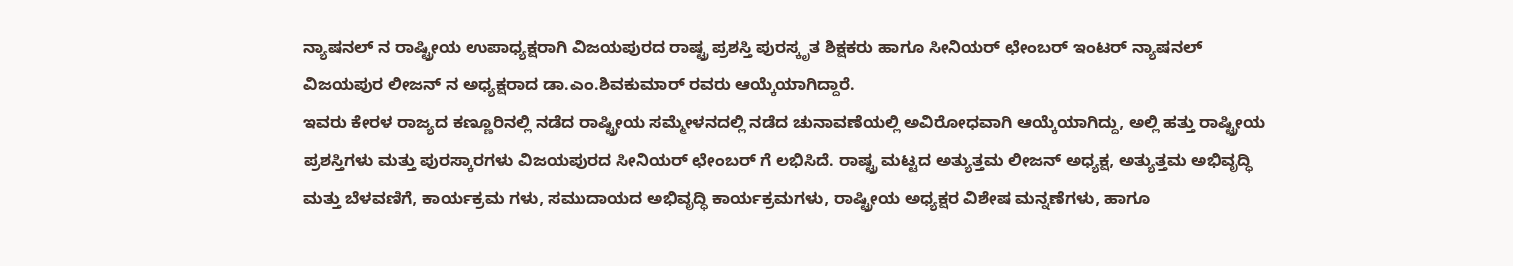ನ್ಯಾಷನಲ್ ನ ರಾಷ್ಟ್ರೀಯ ಉಪಾಧ್ಯಕ್ಷರಾಗಿ ವಿಜಯಪುರದ ರಾಷ್ಟ್ರ ಪ್ರಶಸ್ತಿ ಪುರಸ್ಕೃತ ಶಿಕ್ಷಕರು ಹಾಗೂ ಸೀನಿಯರ್ ಛೇಂಬರ್ ಇಂಟರ್ ನ್ಯಾಷನಲ್ ವಿಜಯಪುರ ಲೀಜನ್ ನ ಅಧ್ಯಕ್ಷರಾದ ಡಾ.ಎಂ.ಶಿವಕುಮಾರ್ ರವರು ಆಯ್ಕೆಯಾಗಿದ್ದಾರೆ.
ಇವರು ಕೇರಳ ರಾಜ್ಯದ ಕಣ್ಣೂರಿನಲ್ಲಿ ನಡೆದ ರಾಷ್ಟ್ರೀಯ ಸಮ್ಮೇಳನದಲ್ಲಿ ನಡೆದ ಚುನಾವಣೆಯಲ್ಲಿ ಅವಿರೋಧವಾಗಿ ಆಯ್ಕೆಯಾಗಿದ್ದು, ಅಲ್ಲಿ ಹತ್ತು ರಾಷ್ಟ್ರೀಯ ಪ್ರಶಸ್ತಿಗಳು ಮತ್ತು ಪುರಸ್ಕಾರಗಳು ವಿಜಯಪುರದ ಸೀನಿಯರ್ ಛೇಂಬರ್ ಗೆ ಲಭಿಸಿದೆ. ರಾಷ್ಟ್ರ ಮಟ್ಟದ ಅತ್ಯುತ್ತಮ ಲೀಜನ್ ಅಧ್ಯಕ್ಷ, ಅತ್ಯುತ್ತಮ ಅಭಿವೃದ್ಧಿ ಮತ್ತು ಬೆಳವಣಿಗೆ, ಕಾರ್ಯಕ್ರಮ ಗಳು, ಸಮುದಾಯದ ಅಭಿವೃದ್ಧಿ ಕಾರ್ಯಕ್ರಮಗಳು, ರಾಷ್ಟ್ರೀಯ ಅಧ್ಯಕ್ಷರ ವಿಶೇಷ ಮನ್ನಣೆಗಳು, ಹಾಗೂ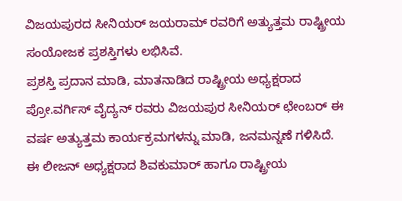ವಿಜಯಪುರದ ಸೀನಿಯರ್ ಜಯರಾಮ್ ರವರಿಗೆ ಅತ್ಯುತ್ತಮ ರಾಷ್ಟ್ರೀಯ ಸಂಯೋಜಕ ಪ್ರಶಸ್ತಿಗಳು ಲಭಿಸಿವೆ.
ಪ್ರಶಸ್ತಿ ಪ್ರದಾನ ಮಾಡಿ, ಮಾತನಾಡಿದ ರಾಷ್ಟ್ರೀಯ ಅಧ್ಯಕ್ಷರಾದ ಪ್ರೋ.ವರ್ಗಿಸ್ ವೈದ್ಯನ್ ರವರು ವಿಜಯಪುರ ಸೀನಿಯರ್ ಛೇಂಬರ್ ಈ ವರ್ಷ ಅತ್ಯುತ್ತಮ ಕಾರ್ಯಕ್ರಮಗಳನ್ನು ಮಾಡಿ, ಜನಮನ್ನಣೆ ಗಳಿಸಿದೆ. ಈ ಲೀಜನ್ ಅಧ್ಯಕ್ಷರಾದ ಶಿವಕುಮಾರ್ ಹಾಗೂ ರಾಷ್ಟ್ರೀಯ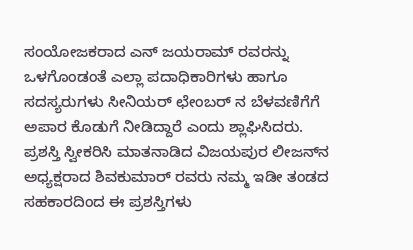ಸಂಯೋಜಕರಾದ ಎನ್ ಜಯರಾಮ್ ರವರನ್ನು ಒಳಗೊಂಡಂತೆ ಎಲ್ಲಾ ಪದಾಧಿಕಾರಿಗಳು ಹಾಗೂ ಸದಸ್ಯರುಗಳು ಸೀನಿಯರ್ ಛೇಂಬರ್ ನ ಬೆಳವಣಿಗೆಗೆ ಅಪಾರ ಕೊಡುಗೆ ನೀಡಿದ್ದಾರೆ ಎಂದು ಶ್ಲಾಘಿಸಿದರು.
ಪ್ರಶಸ್ತಿ ಸ್ವೀಕರಿಸಿ ಮಾತನಾಡಿದ ವಿಜಯಪುರ ಲೀಜನ್‌ನ ಅಧ್ಯಕ್ಷರಾದ ಶಿವಕುಮಾರ್ ರವರು ನಮ್ಮ ಇಡೀ ತಂಡದ ಸಹಕಾರದಿಂದ ಈ ಪ್ರಶಸ್ತಿಗಳು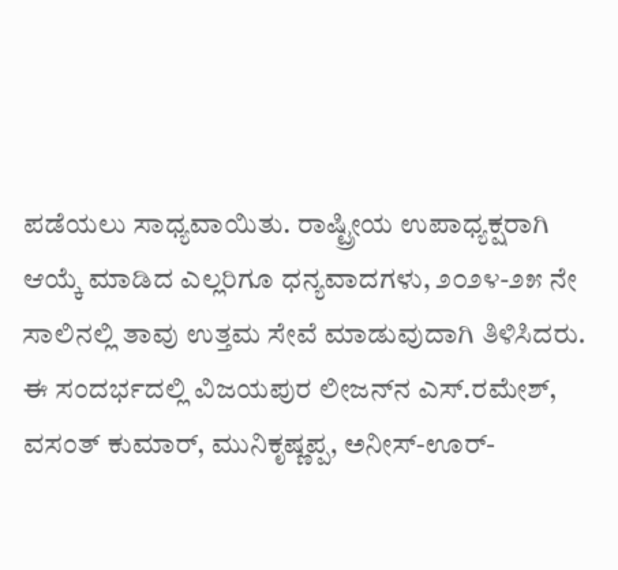ಪಡೆಯಲು ಸಾಧ್ಯವಾಯಿತು. ರಾಷ್ಟ್ರೀಯ ಉಪಾಧ್ಯಕ್ಷರಾಗಿ ಆಯ್ಕೆ ಮಾಡಿದ ಎಲ್ಲರಿಗೂ ಧನ್ಯವಾದಗಳು, ೨೦೨೪-೨೫ ನೇ ಸಾಲಿನಲ್ಲಿ ತಾವು ಉತ್ತಮ ಸೇವೆ ಮಾಡುವುದಾಗಿ ತಿಳಿಸಿದರು.
ಈ ಸಂದರ್ಭದಲ್ಲಿ ವಿಜಯಪುರ ಲೀಜನ್‌ನ ಎಸ್.ರಮೇಶ್, ವಸಂತ್ ಕುಮಾರ್, ಮುನಿಕೃಷ್ಣಪ್ಪ, ಅನೀಸ್-ಊರ್-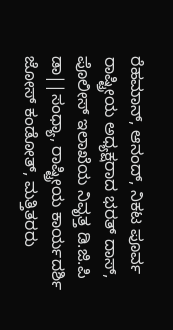ರೆಹಮಾನ್, ಆನಂದ್, ನಿಕಟ ಪೂರ್ವ ರಾಷ್ಟ್ರೀಯ ಅಧ್ಯಕ್ಷರಾದ ಭರತ್ ದಾಸ್, ಪೊಲೀಸ್ ಇಲಾಖೆಯ ನಿವೃತ್ತ ಡಿ.ಜಿ.ಪಿ ಡಾ||ಸಂಧ್ಯಾ, ರಾಷ್ಟ್ರೀಯ ಕಾರ್ಯದರ್ಶಿ ಜೋಸ್ ಕಂಡೋತ್, ಮತ್ತಿತರರು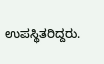ಉಪಸ್ಥಿತರಿದ್ದರು.